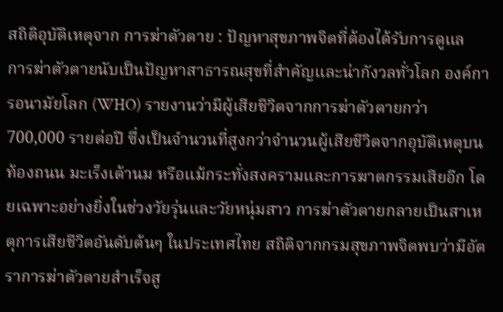สถิติอุบัติเหตุจาก การฆ่าตัวตาย : ปัญหาสุขภาพจิตที่ต้องได้รับการดูแล
การฆ่าตัวตายนับเป็นปัญหาสาธารณสุขที่สำคัญและน่ากังวลทั่วโลก องค์การอนามัยโลก (WHO) รายงานว่ามีผู้เสียชีวิตจากการฆ่าตัวตายกว่า 700,000 รายต่อปี ซึ่งเป็นจำนวนที่สูงกว่าจำนวนผู้เสียชีวิตจากอุบัติเหตุบนท้องถนน มะเร็งเต้านม หรือแม้กระทั่งสงครามและการฆาตกรรมเสียอีก โดยเฉพาะอย่างยิ่งในช่วงวัยรุ่นและวัยหนุ่มสาว การฆ่าตัวตายกลายเป็นสาเหตุการเสียชีวิตอันดับต้นๆ ในประเทศไทย สถิติจากกรมสุขภาพจิตพบว่ามีอัตราการฆ่าตัวตายสำเร็จสู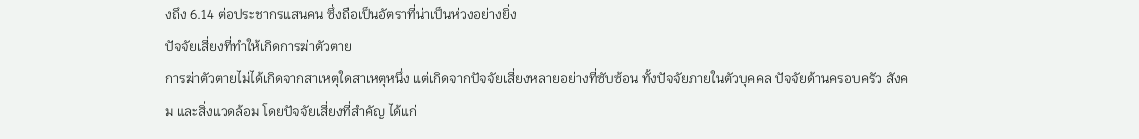งถึง 6.14 ต่อประชากรแสนคน ซึ่งถือเป็นอัตราที่น่าเป็นห่วงอย่างยิ่ง
ปัจจัยเสี่ยงที่ทำให้เกิดการฆ่าตัวตาย
การฆ่าตัวตายไม่ได้เกิดจากสาเหตุใดสาเหตุหนึ่ง แต่เกิดจากปัจจัยเสี่ยงหลายอย่างที่ซับซ้อน ทั้งปัจจัยภายในตัวบุคคล ปัจจัยด้านครอบครัว สังคม และสิ่งแวดล้อม โดยปัจจัยเสี่ยงที่สำคัญ ได้แก่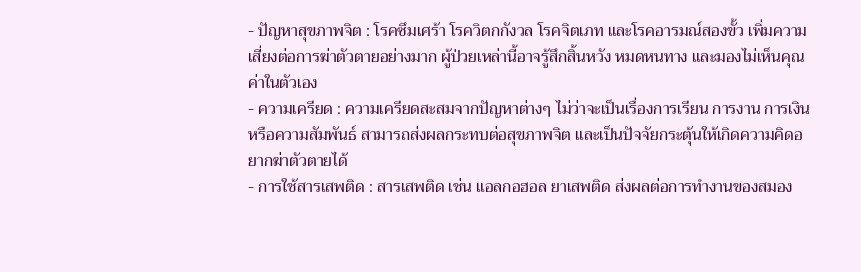- ปัญหาสุขภาพจิต : โรคซึมเศร้า โรควิตกกังวล โรคจิตเภท และโรคอารมณ์สองขั้ว เพิ่มความเสี่ยงต่อการฆ่าตัวตายอย่างมาก ผู้ป่วยเหล่านี้อาจรู้สึกสิ้นหวัง หมดหนทาง และมองไม่เห็นคุณค่าในตัวเอง
- ความเครียด : ความเครียดสะสมจากปัญหาต่างๆ ไม่ว่าจะเป็นเรื่องการเรียน การงาน การเงิน หรือความสัมพันธ์ สามารถส่งผลกระทบต่อสุขภาพจิต และเป็นปัจจัยกระตุ้นให้เกิดความคิดอยากฆ่าตัวตายได้
- การใช้สารเสพติด : สารเสพติด เช่น แอลกอฮอล ยาเสพติด ส่งผลต่อการทำงานของสมอง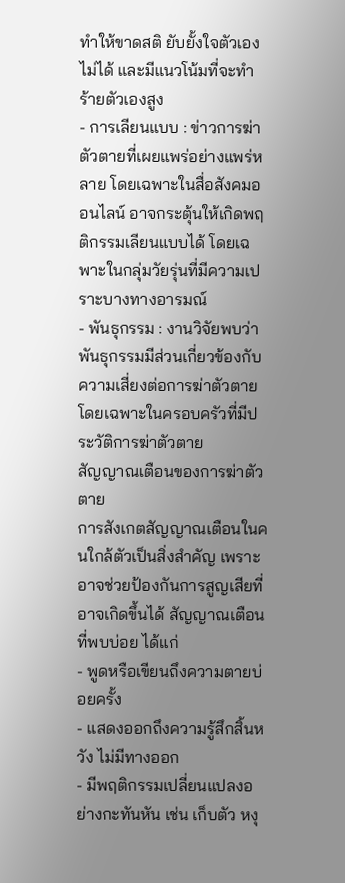ทำให้ขาดสติ ยับยั้งใจตัวเองไม่ได้ และมีแนวโน้มที่จะทำร้ายตัวเองสูง
- การเลียนแบบ : ข่าวการฆ่าตัวตายที่เผยแพร่อย่างแพร่หลาย โดยเฉพาะในสื่อสังคมออนไลน์ อาจกระตุ้นให้เกิดพฤติกรรมเลียนแบบได้ โดยเฉพาะในกลุ่มวัยรุ่นที่มีความเปราะบางทางอารมณ์
- พันธุกรรม : งานวิจัยพบว่าพันธุกรรมมีส่วนเกี่ยวข้องกับความเสี่ยงต่อการฆ่าตัวตาย โดยเฉพาะในครอบครัวที่มีประวัติการฆ่าตัวตาย
สัญญาณเตือนของการฆ่าตัวตาย
การสังเกตสัญญาณเตือนในคนใกล้ตัวเป็นสิ่งสำคัญ เพราะอาจช่วยป้องกันการสูญเสียที่อาจเกิดขึ้นได้ สัญญาณเตือนที่พบบ่อย ได้แก่
- พูดหรือเขียนถึงความตายบ่อยครั้ง
- แสดงออกถึงความรู้สึกสิ้นหวัง ไม่มีทางออก
- มีพฤติกรรมเปลี่ยนแปลงอย่างกะทันหัน เช่น เก็บตัว หงุ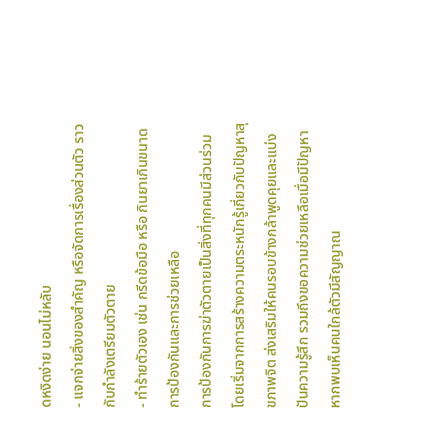ดหงิดง่าย นอนไม่หลับ
- แจกจ่ายสิ่งของสำคัญ หรือจัดการเรื่องส่วนตัว ราวกับกำลังเตรียมตัวตาย
- ทำร้ายตัวเอง เช่น กรีดข้อมือ หรือ กินยาเกินขนาด
การป้องกันและการช่วยเหลือ
การป้องกันการฆ่าตัวตายเป็นสิ่งที่ทุกคนมีส่วนร่วม โดยเริ่มจากการสร้างความตระหนักรู้เกี่ยวกับปัญหาสุขภาพจิต ส่งเสริมให้คนรอบข้างกล้าพูดคุยและแบ่งปันความรู้สึก รวมถึงขอความช่วยเหลือเมื่อมีปัญหา หากพบเห็นคนใกล้ตัวมีสัญญาณ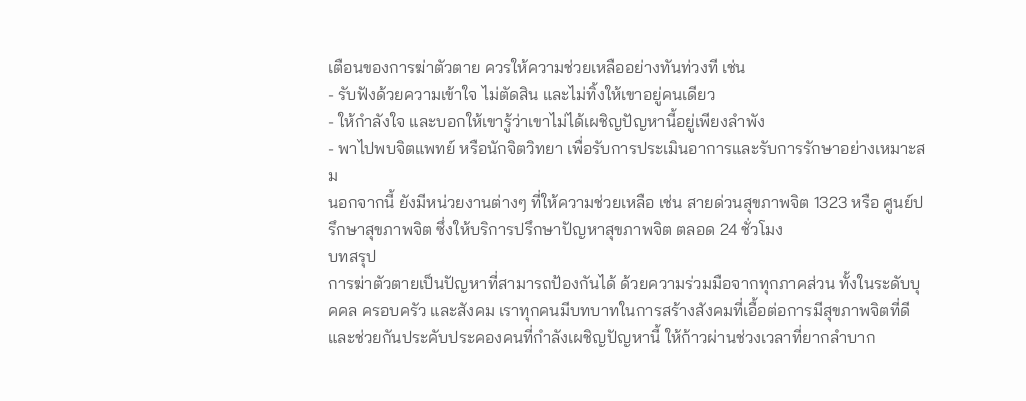เตือนของการฆ่าตัวตาย ควรให้ความช่วยเหลืออย่างทันท่วงที เช่น
- รับฟังด้วยความเข้าใจ ไม่ตัดสิน และไม่ทิ้งให้เขาอยู่คนเดียว
- ให้กำลังใจ และบอกให้เขารู้ว่าเขาไม่ได้เผชิญปัญหานี้อยู่เพียงลำพัง
- พาไปพบจิตแพทย์ หรือนักจิตวิทยา เพื่อรับการประเมินอาการและรับการรักษาอย่างเหมาะสม
นอกจากนี้ ยังมีหน่วยงานต่างๆ ที่ให้ความช่วยเหลือ เช่น สายด่วนสุขภาพจิต 1323 หรือ ศูนย์ปรึกษาสุขภาพจิต ซึ่งให้บริการปรึกษาปัญหาสุขภาพจิต ตลอด 24 ชั่วโมง
บทสรุป
การฆ่าตัวตายเป็นปัญหาที่สามารถป้องกันได้ ด้วยความร่วมมือจากทุกภาคส่วน ทั้งในระดับบุคคล ครอบครัว และสังคม เราทุกคนมีบทบาทในการสร้างสังคมที่เอื้อต่อการมีสุขภาพจิตที่ดี และช่วยกันประคับประคองคนที่กำลังเผชิญปัญหานี้ ให้ก้าวผ่านช่วงเวลาที่ยากลำบาก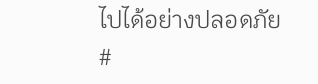ไปได้อย่างปลอดภัย
#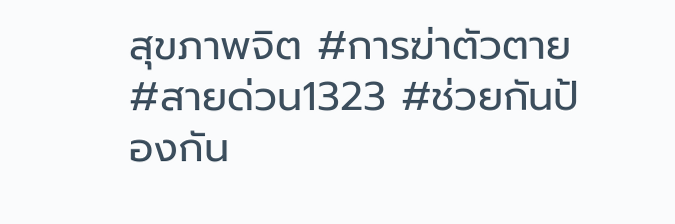สุขภาพจิต #การฆ่าตัวตาย #สายด่วน1323 #ช่วยกันป้องกัน